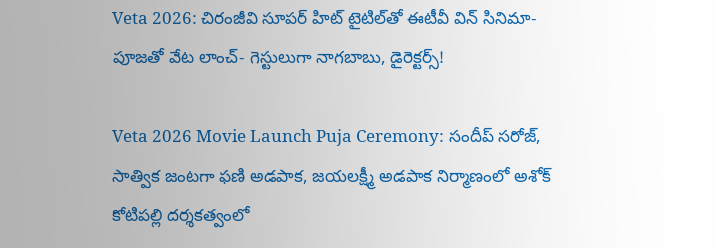Veta 2026: చిరంజీవి సూపర్ హిట్ టైటిల్‌తో ఈటీవీ విన్ సినిమా- పూజతో వేట లాంచ్- గెస్టులుగా నాగబాబు, డైరెక్టర్స్!

Veta 2026 Movie Launch Puja Ceremony: సందీప్ సరోజ్, సాత్విక జంటగా ఫణి అడపాక, జయలక్ష్మీ అడపాక నిర్మాణంలో అశోక్ కోటిపల్లి ద‌ర్శ‌క‌త్వంలో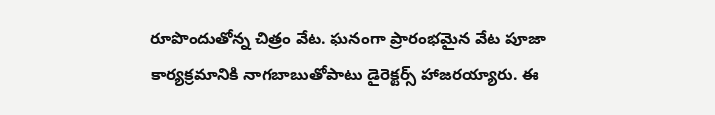రూపొందుతోన్న చిత్రం వేట. ఘనంగా ప్రారంభమైన వేట పూజా కార్యక్రమానికి నాగబాబుతోపాటు డైరెక్టర్స్ హాజరయ్యారు. ఈ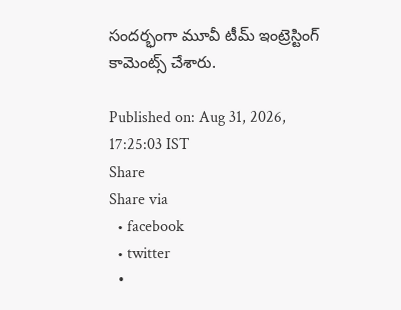సందర్భంగా మూవీ టీమ్ ఇంట్రెస్టింగ్ కామెంట్స్ చేశారు.

Published on: Aug 31, 2026, 17:25:03 IST
Share
Share via
  • facebook
  • twitter
  •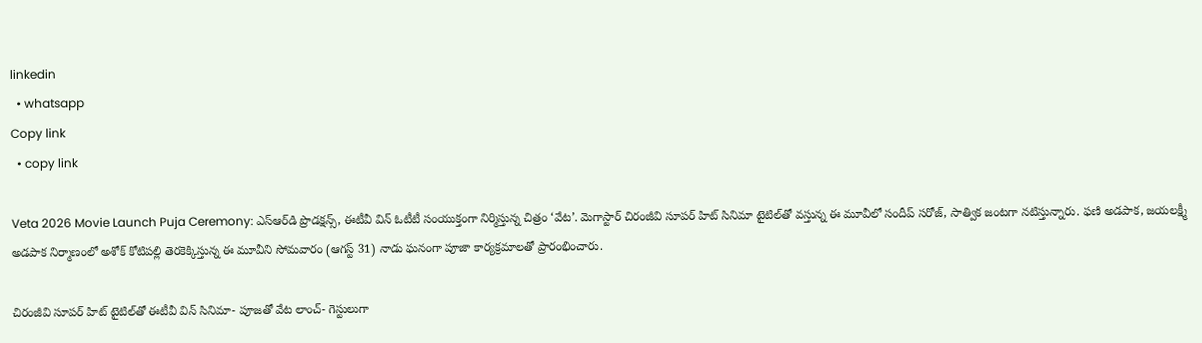linkedin
  • whatsapp
Copy link
  • copy link

Veta 2026 Movie Launch Puja Ceremony: ఎస్ఆర్‌డి ప్రొడక్షన్స్, ఈటీవీ విన్ ఓటీటీ సంయుక్తంగా నిర్మిస్తున్న చిత్రం ‘వేట’. మెగాస్టార్ చిరంజీవి సూపర్ హిట్ సినిమా టైటిల్‌తో వస్తున్న ఈ మూవీలో సందీప్ సరోజ్, సాత్విక జంటగా నటిస్తున్నారు. ఫణి అడపాక, జయలక్ష్మీ అడపాక నిర్మాణంలో అశోక్ కోటిపల్లి తెరకెక్కిస్తున్న ఈ మూవీని సోమవారం (ఆగస్ట్ 31) నాడు ఘనంగా పూజా కార్యక్రమాలతో ప్రారంభించారు.

చిరంజీవి సూపర్ హిట్ టైటిల్‌తో ఈటీవీ విన్ సినిమా- పూజతో వేట లాంచ్- గెస్టులుగా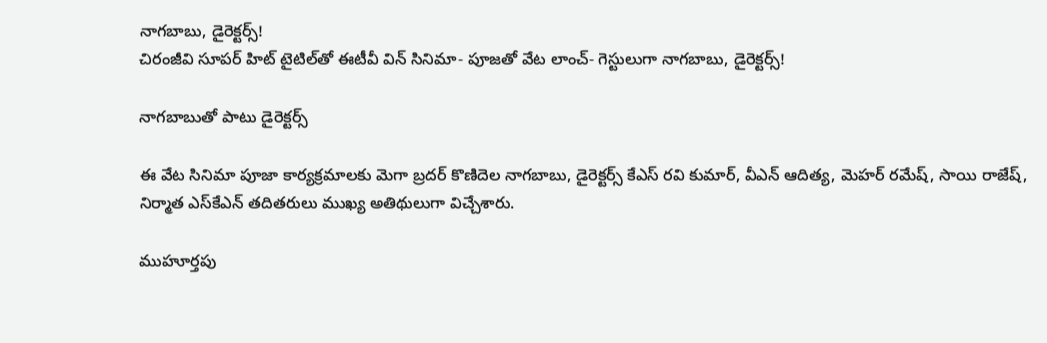నాగబాబు, డైరెక్టర్స్!
చిరంజీవి సూపర్ హిట్ టైటిల్‌తో ఈటీవీ విన్ సినిమా- పూజతో వేట లాంచ్- గెస్టులుగా నాగబాబు, డైరెక్టర్స్!

నాగబాబుతో పాటు డైరెక్టర్స్

ఈ వేట సినిమా పూజా కార్యక్రమాలకు మెగా బ్రదర్ కొణిదెల నాగబాబు, డైరెక్టర్స్ కేఎస్ రవి కుమార్, వీఎన్ ఆదిత్య, మెహర్ రమేష్, సాయి రాజేష్, నిర్మాత ఎస్‌కేఎన్ తదితరులు ముఖ్య అతిథులుగా విచ్చేశారు.

ముహూర్తపు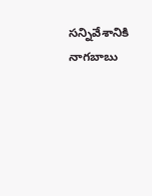సన్నివేశానికి నాగబాబు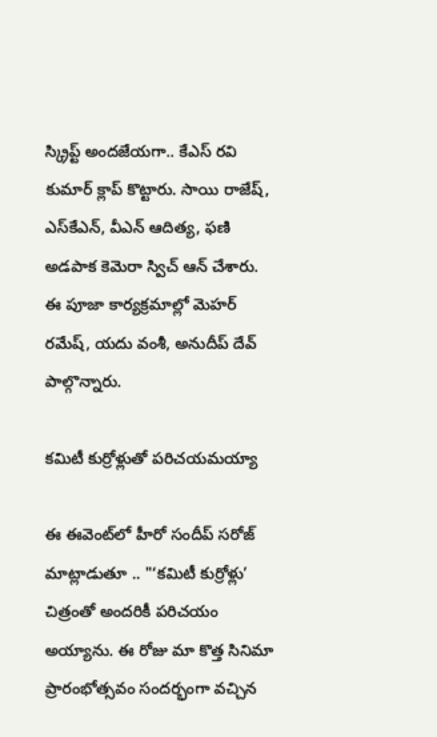స్క్రిప్ట్ అందజేయగా.. కేఎస్ రవి కుమార్ క్లాప్ కొట్టారు. సాయి రాజేష్, ఎస్‌కేఎన్, వీఎన్ ఆదిత్య, ఫణి అడపాక కెమెరా స్విచ్ ఆన్ చేశారు. ఈ పూజా కార్యక్రమాల్లో మెహర్ రమేష్, యదు వంశీ, అనుదీప్ దేవ్ పాల్గొన్నారు.

కమిటీ కుర్రోళ్లుతో పరిచయమయ్యా

ఈ ఈవెంట్‌లో హీరో సందీప్ సరోజ్ మాట్లాడుతూ .. "‘కమిటీ కుర్రోళ్లు’ చిత్రంతో అందరికీ పరిచయం అయ్యాను. ఈ రోజు మా కొత్త సినిమా ప్రారంభోత్సవం సందర్భంగా వచ్చిన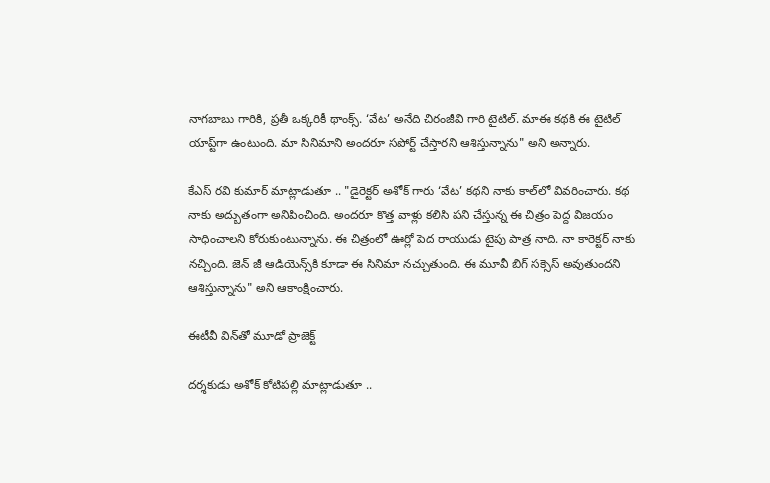నాగబాబు గారికి, ప్రతీ ఒక్కరికీ థాంక్స్. ‘వేట’ అనేది చిరంజీవి గారి టైటిల్. మాఈ కథకి ఈ టైటిల్ యాప్ట్‌గా ఉంటుంది. మా సినిమాని అందరూ సపోర్ట్ చేస్తారని ఆశిస్తున్నాను" అని అన్నారు.

కేఎస్ రవి కుమార్ మాట్లాడుతూ .. "డైరెక్టర్ అశోక్ గారు ‘వేట’ కథని నాకు కాల్‌లో వివరించారు. కథ నాకు అద్బుతంగా అనిపించింది. అందరూ కొత్త వాళ్లు కలిసి పని చేస్తున్న ఈ చిత్రం పెద్ద విజయం సాధించాలని కోరుకుంటున్నాను. ఈ చిత్రంలో ఊర్లో పెద రాయుడు టైపు పాత్ర నాది. నా కారెక్టర్ నాకు నచ్చింది. జెన్ జీ ఆడియెన్స్‌కి కూడా ఈ సినిమా నచ్చుతుంది. ఈ మూవీ బిగ్ సక్సెస్ అవుతుందని ఆశిస్తున్నాను" అని ఆకాంక్షించారు.

ఈటీవీ విన్‌తో మూడో ప్రాజెక్ట్

దర్శకుడు అశోక్ కోటిపల్లి మాట్లాడుతూ ..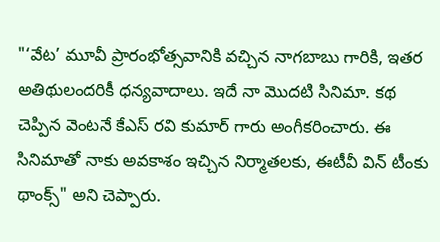"‘వేట’ మూవీ ప్రారంభోత్సవానికి వచ్చిన నాగబాబు గారికి, ఇతర అతిథులందరికీ ధన్యవాదాలు. ఇదే నా మొదటి సినిమా. కథ చెప్పిన వెంటనే కేఎస్ రవి కుమార్ గారు అంగీకరించారు. ఈ సినిమాతో నాకు అవకాశం ఇచ్చిన నిర్మాతలకు, ఈటీవీ విన్ టీంకు థాంక్స్" అని చెప్పారు.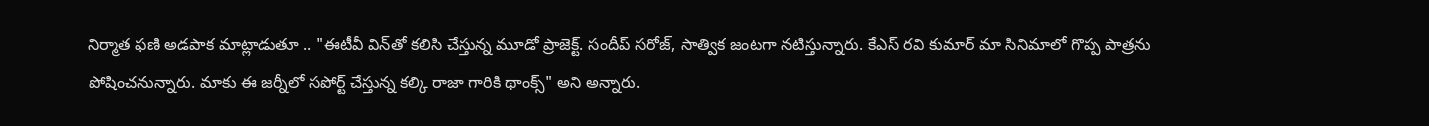నిర్మాత ఫణి అడపాక మాట్లాడుతూ .. "ఈటీవీ విన్‌తో కలిసి చేస్తున్న మూడో ప్రాజెక్ట్. సందీప్ సరోజ్, సాత్విక జంటగా నటిస్తున్నారు. కేఎస్ రవి కుమార్ మా సినిమాలో గొప్ప పాత్రను పోషించనున్నారు. మాకు ఈ జర్నీలో సపోర్ట్ చేస్తున్న కల్కి రాజా గారికి థాంక్స్" అని అన్నారు.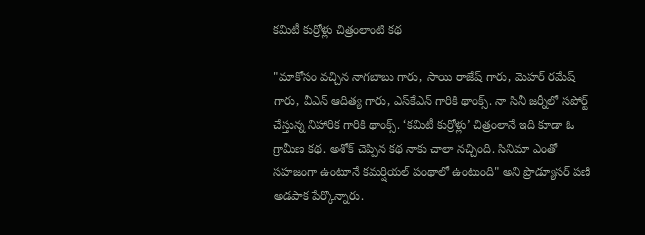కమిటీ కుర్రోళ్లు చిత్రంలాంటి కథ

"మాకోసం వచ్చిన నాగబాబు గారు, సాయి రాజేష్ గారు, మెహర్ రమేష్ గారు, వీఎన్ ఆదిత్య గారు, ఎస్‌కేఎన్ గారికి థాంక్స్. నా సినీ జర్నీలో సపోర్ట్ చేస్తున్న నిహారిక గారికి థాంక్స్. ‘కమిటీ కుర్రోళ్లు’ చిత్రంలానే ఇది కూడా ఓ గ్రామీణ కథ. అశోక్ చెప్పిన కథ నాకు చాలా నచ్చింది. సినిమా ఎంతో సహజంగా ఉంటూనే కమర్షియల్ పంథాలో ఉంటుంది" అని ప్రొడ్యూసర్ పణి అడపాక పేర్కొన్నారు.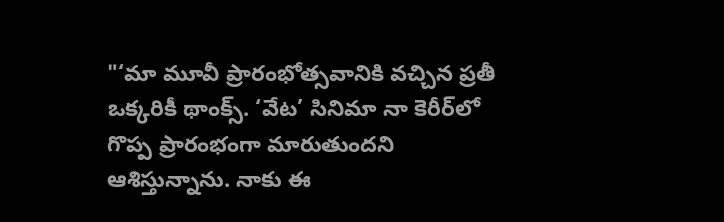"‘మా మూవీ ప్రారంభోత్సవానికి వచ్చిన ప్రతీ ఒక్కరికీ థాంక్స్. ‘వేట’ సినిమా నా కెరీర్‌లో గొప్ప ప్రారంభంగా మారుతుందని ఆశిస్తున్నాను. నాకు ఈ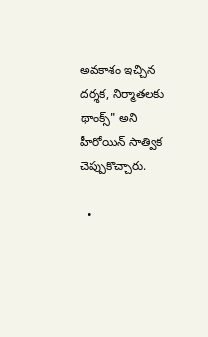అవకాశం ఇచ్చిన దర్శక, నిర్మాతలకు థాంక్స్" అని హీరోయిన్ సాత్విక చెప్పుకొచ్చారు.

  •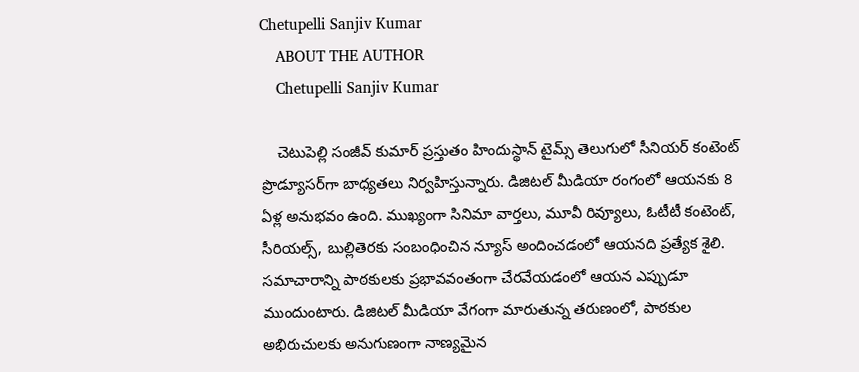Chetupelli Sanjiv Kumar
    ABOUT THE AUTHOR
    Chetupelli Sanjiv Kumar

    చెటుపెల్లి సంజీవ్ కుమార్ ప్రస్తుతం హిందుస్థాన్ టైమ్స్ తెలుగులో సీనియర్ కంటెంట్ ప్రొడ్యూసర్‌గా బాధ్యతలు నిర్వహిస్తున్నారు. డిజిటల్ మీడియా రంగంలో ఆయనకు 8 ఏళ్ల అనుభవం ఉంది. ముఖ్యంగా సినిమా వార్తలు, మూవీ రివ్యూలు, ఓటీటీ కంటెంట్, సీరియల్స్, బుల్లితెరకు సంబంధించిన న్యూస్ అందించడంలో ఆయనది ప్రత్యేక శైలి. సమాచారాన్ని పాఠకులకు ప్రభావవంతంగా చేరవేయడంలో ఆయన ఎప్పుడూ ముందుంటారు. డిజిటల్ మీడియా వేగంగా మారుతున్న తరుణంలో, పాఠకుల అభిరుచులకు అనుగుణంగా నాణ్యమైన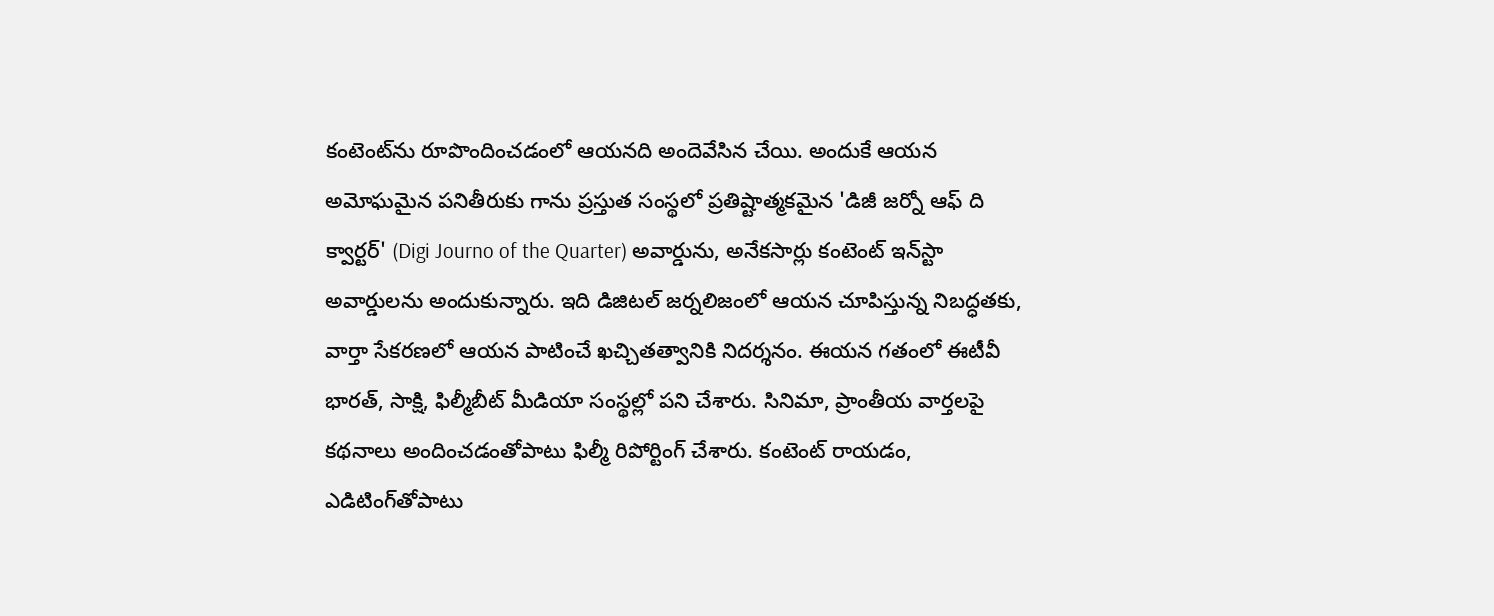కంటెంట్‌ను రూపొందించడంలో ఆయనది అందెవేసిన చేయి. అందుకే ఆయన అమోఘమైన పనితీరుకు గాను ప్రస్తుత సంస్థలో ప్రతిష్టాత్మకమైన 'డిజీ జర్నో ఆఫ్ ది క్వార్టర్' (Digi Journo of the Quarter) అవార్డును, అనేకసార్లు కంటెంట్ ఇన్‌స్టా అవార్డులను అందుకున్నారు. ఇది డిజిటల్ జర్నలిజంలో ఆయన చూపిస్తున్న నిబద్ధతకు, వార్తా సేకరణలో ఆయన పాటించే ఖచ్చితత్వానికి నిదర్శనం. ఈయన గతంలో ఈటీవీ భారత్, సాక్షి, ఫిల్మీబీట్ మీడియా సంస్థల్లో పని చేశారు. సినిమా, ప్రాంతీయ వార్తలపై కథనాలు అందించడంతోపాటు ఫిల్మీ రిపోర్టింగ్ చేశారు. కంటెంట్ రాయడం, ఎడిటింగ్‌తోపాటు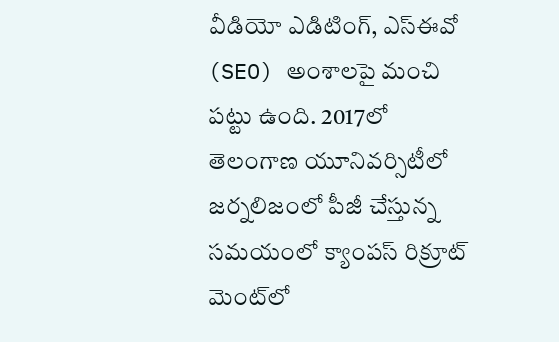వీడియో ఎడిటింగ్, ఎస్‌ఈవో (SEO) అంశాలపై మంచి పట్టు ఉంది. 2017లో తెలంగాణ యూనివర్సిటీలో జర్నలిజంలో పీజీ చేస్తున్న సమయంలో క్యాంపస్ రిక్రూట్ మెంట్‌లో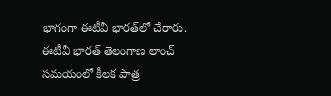భాగంగా ఈటీవీ భారత్‌లో చేరారు. ఈటీవీ భారత్ తెలంగాణ లాంచ్ సమయంలో కీలక పాత్ర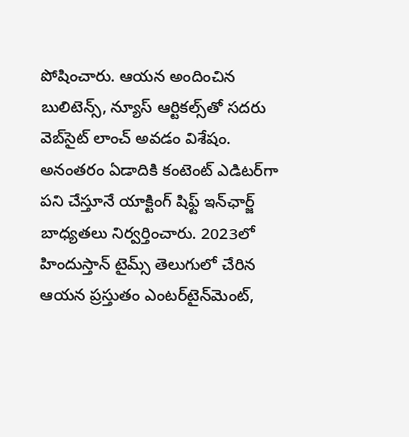పోషించారు. ఆయన అందించిన బులిటెన్స్, న్యూస్ ఆర్టికల్స్‌తో సదరు వెబ్‌సైట్ లాంచ్ అవడం విశేషం. అనంతరం ఏడాదికి కంటెంట్ ఎడిటర్‌గా పని చేస్తూనే యాక్టింగ్ షిఫ్ట్ ఇన్‌ఛార్జ్ బాధ్యతలు నిర్వర్తించారు. 2023లో హిందుస్తాన్ టైమ్స్ తెలుగులో చేరిన ఆయన ప్రస్తుతం ఎంటర్‌టైన్‌మెంట్,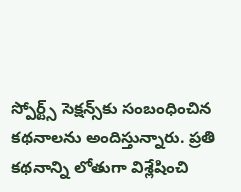స్పోర్ట్స్ సెక్షన్స్‌కు సంబంధించిన కథనాలను అందిస్తున్నారు. ప్రతి కథనాన్ని లోతుగా విశ్లేషించి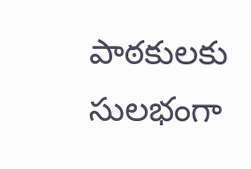పాఠకులకు సులభంగా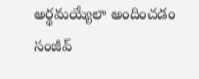అర్థమయ్యేలా అందించడం సంజీవ్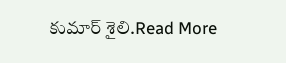కుమార్ శైలి.Read More